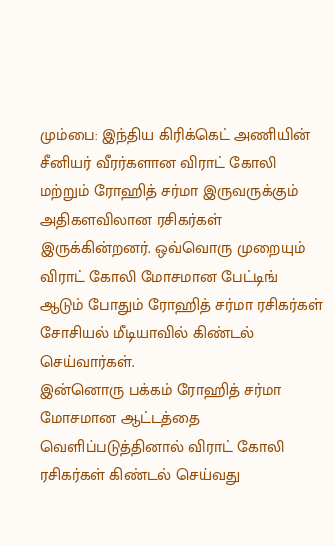மும்பை: இந்திய கிரிக்கெட் அணியின் சீனியர் வீரர்களான விராட் கோலி மற்றும் ரோஹித் சர்மா இருவருக்கும் அதிகளவிலான ரசிகர்கள் இருக்கின்றனர். ஒவ்வொரு முறையும் விராட் கோலி மோசமான பேட்டிங் ஆடும் போதும் ரோஹித் சர்மா ரசிகர்கள் சோசியல் மீடியாவில் கிண்டல் செய்வார்கள்.
இன்னொரு பக்கம் ரோஹித் சர்மா மோசமான ஆட்டத்தை வெளிப்படுத்தினால் விராட் கோலி ரசிகர்கள் கிண்டல் செய்வது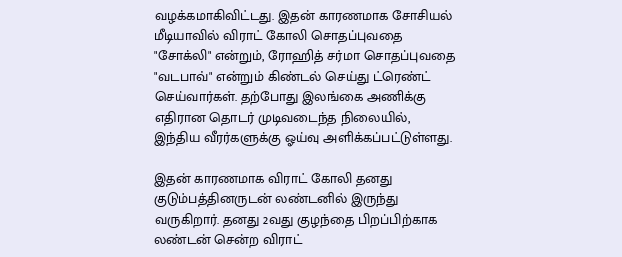வழக்கமாகிவிட்டது. இதன் காரணமாக சோசியல் மீடியாவில் விராட் கோலி சொதப்புவதை "சோக்லி" என்றும், ரோஹித் சர்மா சொதப்புவதை "வடபாவ்" என்றும் கிண்டல் செய்து ட்ரெண்ட் செய்வார்கள். தற்போது இலங்கை அணிக்கு எதிரான தொடர் முடிவடைந்த நிலையில், இந்திய வீரர்களுக்கு ஓய்வு அளிக்கப்பட்டுள்ளது.

இதன் காரணமாக விராட் கோலி தனது குடும்பத்தினருடன் லண்டனில் இருந்து வருகிறார். தனது 2வது குழந்தை பிறப்பிற்காக லண்டன் சென்ற விராட்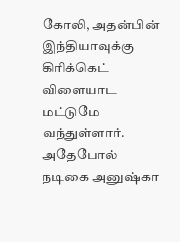கோலி, அதன்பின் இந்தியாவுக்கு கிரிக்கெட் விளையாட மட்டுமே வந்துள்ளார். அதேபோல் நடிகை அனுஷ்கா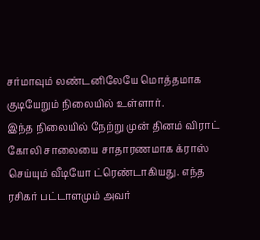சர்மாவும் லண்டனிலேயே மொத்தமாக குடியேறும் நிலையில் உள்ளார்.
இந்த நிலையில் நேற்று முன் தினம் விராட் கோலி சாலையை சாதாரணமாக க்ராஸ் செய்யும் வீடியோ ட்ரெண்டாகியது. எந்த ரசிகர் பட்டாளமும் அவர்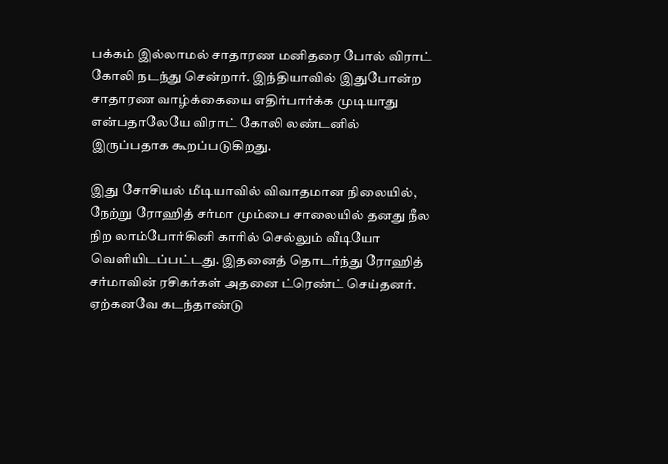பக்கம் இல்லாமல் சாதாரண மனிதரை போல் விராட் கோலி நடந்து சென்றார். இந்தியாவில் இதுபோன்ற சாதாரண வாழ்க்கையை எதிர்பார்க்க முடியாது என்பதாலேயே விராட் கோலி லண்டனில் இருப்பதாக கூறப்படுகிறது.

இது சோசியல் மீடியாவில் விவாதமான நிலையில், நேற்று ரோஹித் சர்மா மும்பை சாலையில் தனது நீல நிற லாம்போர்கினி காரில் செல்லும் வீடியோ வெளியிடப்பட்டது. இதனைத் தொடர்ந்து ரோஹித் சர்மாவின் ரசிகர்கள் அதனை ட்ரெண்ட் செய்தனர். ஏற்கனவே கடந்தாண்டு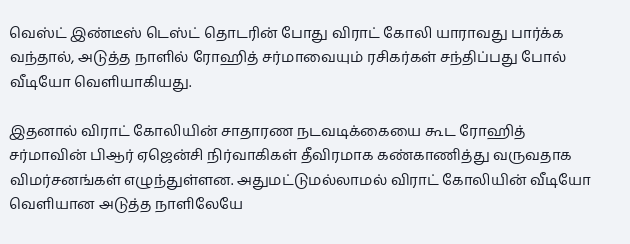வெஸ்ட் இண்டீஸ் டெஸ்ட் தொடரின் போது விராட் கோலி யாராவது பார்க்க வந்தால், அடுத்த நாளில் ரோஹித் சர்மாவையும் ரசிகர்கள் சந்திப்பது போல் வீடியோ வெளியாகியது.

இதனால் விராட் கோலியின் சாதாரண நடவடிக்கையை கூட ரோஹித் சர்மாவின் பிஆர் ஏஜென்சி நிர்வாகிகள் தீவிரமாக கண்காணித்து வருவதாக விமர்சனங்கள் எழுந்துள்ளன. அதுமட்டுமல்லாமல் விராட் கோலியின் வீடியோ வெளியான அடுத்த நாளிலேயே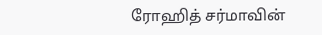ரோஹித் சர்மாவின்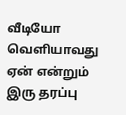வீடியோ வெளியாவது ஏன் என்றும் இரு தரப்பு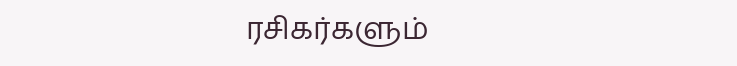ரசிகர்களும்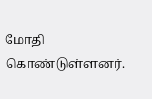மோதி கொண்டுள்ளனர்.